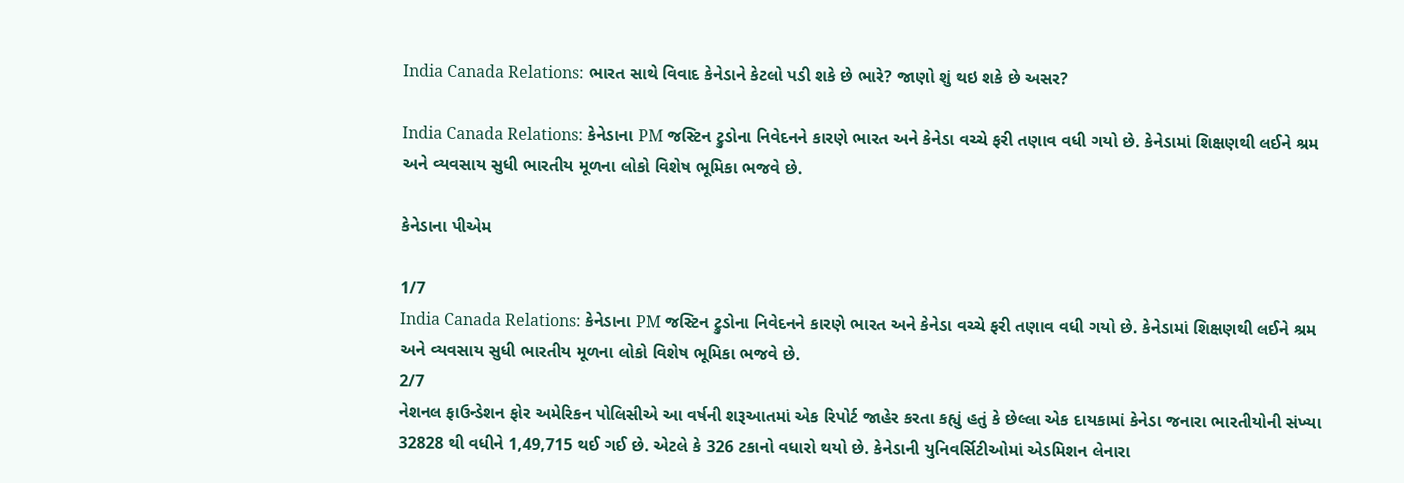India Canada Relations: ભારત સાથે વિવાદ કેનેડાને કેટલો પડી શકે છે ભારે? જાણો શું થઇ શકે છે અસર?

India Canada Relations: કેનેડાના PM જસ્ટિન ટ્રુડોના નિવેદનને કારણે ભારત અને કેનેડા વચ્ચે ફરી તણાવ વધી ગયો છે. કેનેડામાં શિક્ષણથી લઈને શ્રમ અને વ્યવસાય સુધી ભારતીય મૂળના લોકો વિશેષ ભૂમિકા ભજવે છે.

કેનેડાના પીએમ

1/7
India Canada Relations: કેનેડાના PM જસ્ટિન ટ્રુડોના નિવેદનને કારણે ભારત અને કેનેડા વચ્ચે ફરી તણાવ વધી ગયો છે. કેનેડામાં શિક્ષણથી લઈને શ્રમ અને વ્યવસાય સુધી ભારતીય મૂળના લોકો વિશેષ ભૂમિકા ભજવે છે.
2/7
નેશનલ ફાઉન્ડેશન ફોર અમેરિકન પોલિસીએ આ વર્ષની શરૂઆતમાં એક રિપોર્ટ જાહેર કરતા કહ્યું હતું કે છેલ્લા એક દાયકામાં કેનેડા જનારા ભારતીયોની સંખ્યા 32828 થી વધીને 1,49,715 થઈ ગઈ છે. એટલે કે 326 ટકાનો વધારો થયો છે. કેનેડાની યુનિવર્સિટીઓમાં એડમિશન લેનારા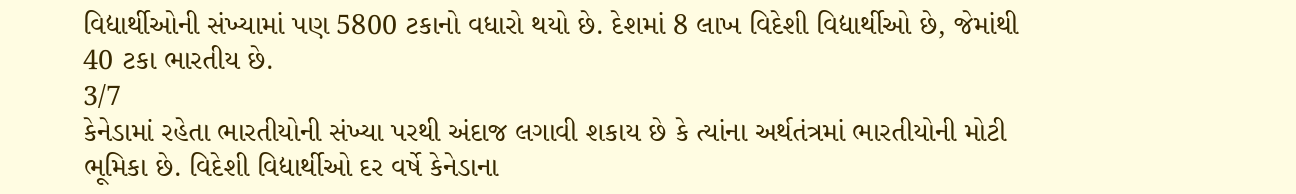વિદ્યાર્થીઓની સંખ્યામાં પણ 5800 ટકાનો વધારો થયો છે. દેશમાં 8 લાખ વિદેશી વિદ્યાર્થીઓ છે, જેમાંથી 40 ટકા ભારતીય છે.
3/7
કેનેડામાં રહેતા ભારતીયોની સંખ્યા પરથી અંદાજ લગાવી શકાય છે કે ત્યાંના અર્થતંત્રમાં ભારતીયોની મોટી ભૂમિકા છે. વિદેશી વિદ્યાર્થીઓ દર વર્ષે કેનેડાના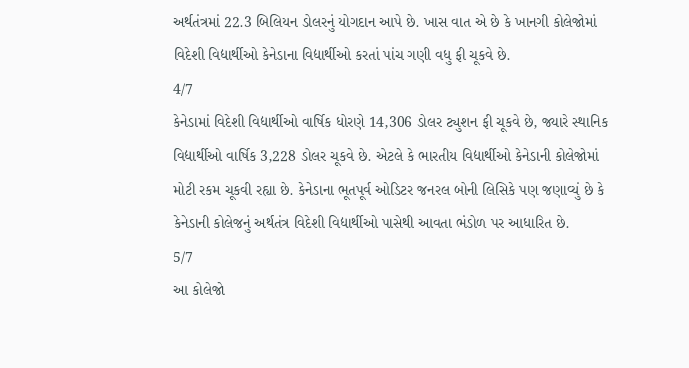અર્થતંત્રમાં 22.3 બિલિયન ડોલરનું યોગદાન આપે છે. ખાસ વાત એ છે કે ખાનગી કોલેજોમાં વિદેશી વિદ્યાર્થીઓ કેનેડાના વિદ્યાર્થીઓ કરતાં પાંચ ગણી વધુ ફી ચૂકવે છે.
4/7
કેનેડામાં વિદેશી વિદ્યાર્થીઓ વાર્ષિક ધોરણે 14,306 ડોલર ટ્યુશન ફી ચૂકવે છે, જ્યારે સ્થાનિક વિદ્યાર્થીઓ વાર્ષિક 3,228 ડોલર ચૂકવે છે. એટલે કે ભારતીય વિદ્યાર્થીઓ કેનેડાની કોલેજોમાં મોટી રકમ ચૂકવી રહ્યા છે. કેનેડાના ભૂતપૂર્વ ઓડિટર જનરલ બોની લિસિકે પણ જણાવ્યું છે કે કેનેડાની કોલેજનું અર્થતંત્ર વિદેશી વિદ્યાર્થીઓ પાસેથી આવતા ભંડોળ પર આધારિત છે.
5/7
આ કોલેજો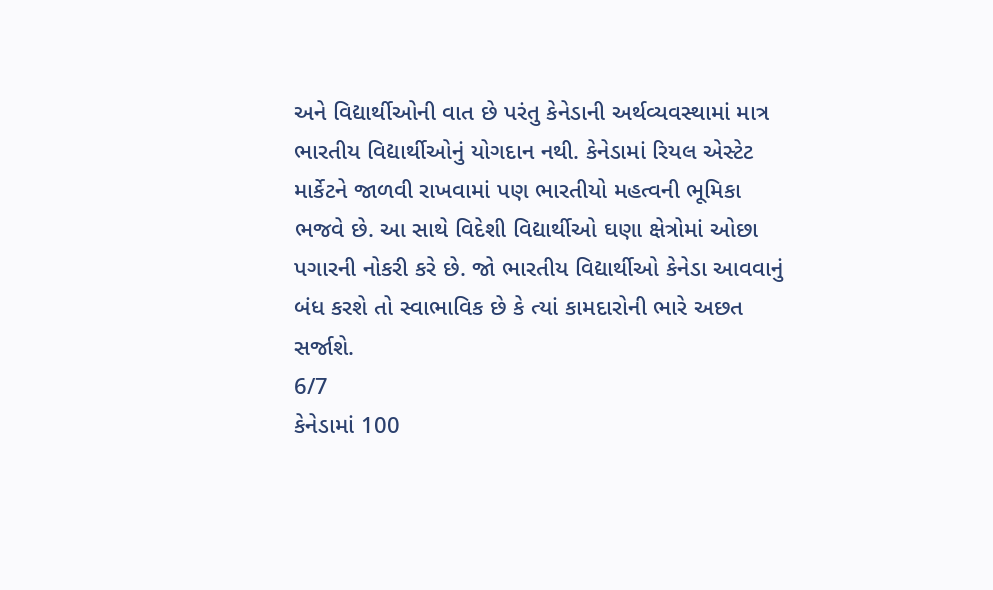અને વિદ્યાર્થીઓની વાત છે પરંતુ કેનેડાની અર્થવ્યવસ્થામાં માત્ર ભારતીય વિદ્યાર્થીઓનું યોગદાન નથી. કેનેડામાં રિયલ એસ્ટેટ માર્કેટને જાળવી રાખવામાં પણ ભારતીયો મહત્વની ભૂમિકા ભજવે છે. આ સાથે વિદેશી વિદ્યાર્થીઓ ઘણા ક્ષેત્રોમાં ઓછા પગારની નોકરી કરે છે. જો ભારતીય વિદ્યાર્થીઓ કેનેડા આવવાનું બંધ કરશે તો સ્વાભાવિક છે કે ત્યાં કામદારોની ભારે અછત સર્જાશે.
6/7
કેનેડામાં 100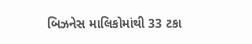બિઝનેસ માલિકોમાંથી 33 ટકા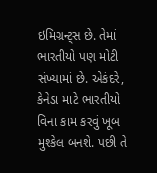ઇમિગ્રન્ટ્સ છે. તેમાં ભારતીયો પણ મોટી સંખ્યામાં છે. એકંદરે, કેનેડા માટે ભારતીયો વિના કામ કરવું ખૂબ મુશ્કેલ બનશે. પછી તે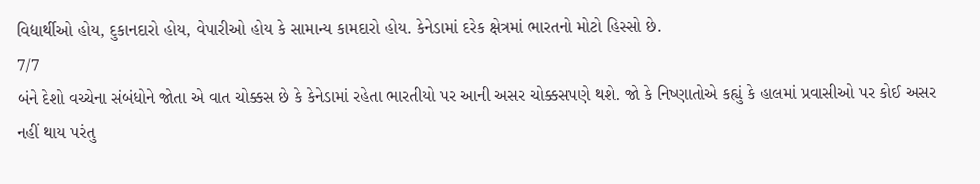વિદ્યાર્થીઓ હોય, દુકાનદારો હોય, વેપારીઓ હોય કે સામાન્ય કામદારો હોય. કેનેડામાં દરેક ક્ષેત્રમાં ભારતનો મોટો હિસ્સો છે.
7/7
બંને દેશો વચ્ચેના સંબંધોને જોતા એ વાત ચોક્કસ છે કે કેનેડામાં રહેતા ભારતીયો પર આની અસર ચોક્કસપણે થશે. જો કે નિષ્ણાતોએ કહ્યું કે હાલમાં પ્રવાસીઓ પર કોઈ અસર નહીં થાય પરંતુ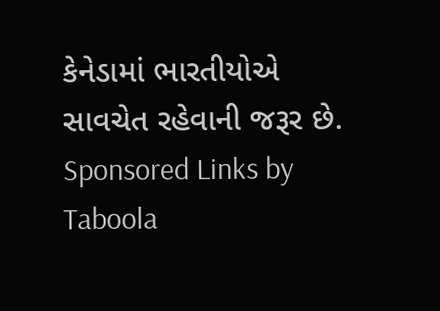કેનેડામાં ભારતીયોએ સાવચેત રહેવાની જરૂર છે.
Sponsored Links by Taboola